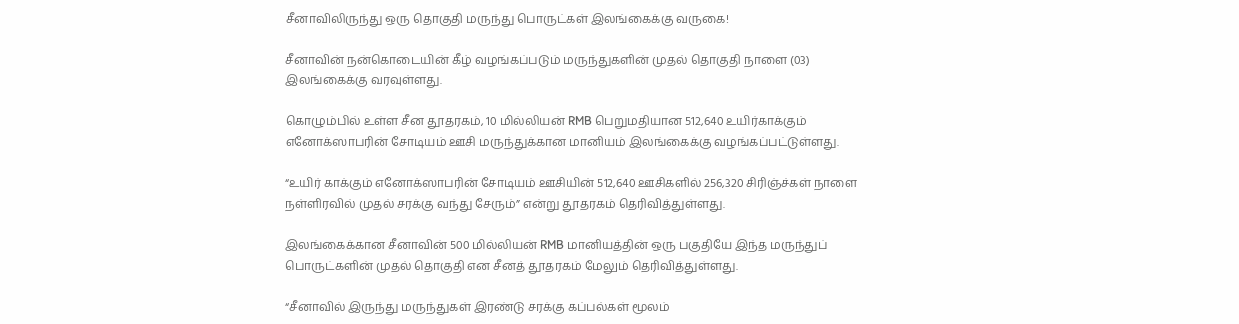சீனாவிலிருந்து ஒரு தொகுதி மருந்து பொருட்கள் இலங்கைக்கு வருகை!

சீனாவின் நன்கொடையின் கீழ் வழங்கப்படும் மருந்துகளின் முதல் தொகுதி நாளை (03) இலங்கைக்கு வரவுள்ளது.

கொழும்பில் உள்ள சீன தூதரகம், 10 மில்லியன் RMB பெறுமதியான 512,640 உயிர்காக்கும் எனோக்ஸாபரின் சோடியம் ஊசி மருந்துக்கான மானியம் இலங்கைக்கு வழங்கப்பட்டுள்ளது.

“உயிர் காக்கும் எனோக்ஸாபரின் சோடியம் ஊசியின் 512,640 ஊசிகளில் 256,320 சிரிஞ்ச்கள் நாளை நள்ளிரவில் முதல் சரக்கு வந்து சேரும்” என்று தூதரகம் தெரிவித்துள்ளது.

இலங்கைக்கான சீனாவின் 500 மில்லியன் RMB மானியத்தின் ஒரு பகுதியே இந்த மருந்துப் பொருட்களின் முதல் தொகுதி என சீனத் தூதரகம் மேலும் தெரிவித்துள்ளது.

“சீனாவில் இருந்து மருந்துகள் இரண்டு சரக்கு கப்பல்கள் மூலம்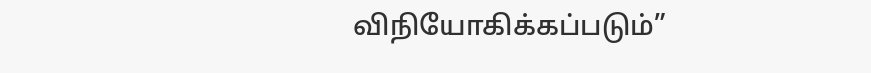விநியோகிக்கப்படும்”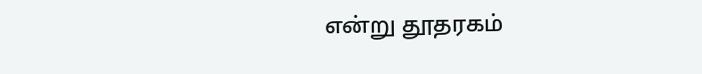என்று தூதரகம்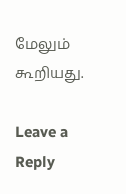மேலும் கூறியது.

Leave a Reply